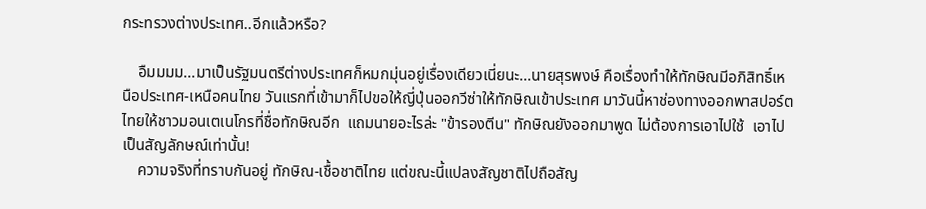กระทรวงต่างประเทศ..อีกแล้วหรือ?

    อืมมมม...มาเป็นรัฐมนตรีต่างประเทศก็หมกมุ่นอยู่เรื่องเดียวเนี่ยนะ...นายสุรพงษ์ คือเรื่องทำให้ทักษิณมีอภิสิทธิ์เหนือประเทศ-เหนือคนไทย วันแรกที่เข้ามาก็ไปขอให้ญี่ปุ่นออกวีซ่าให้ทักษิณเข้าประเทศ มาวันนี้หาช่องทางออกพาสปอร์ตไทยให้ชาวมอนเตเนโกรที่ชื่อทักษิณอีก  แถมนายอะไรล่ะ "ข้ารองตีน" ทักษิณยังออกมาพูด ไม่ต้องการเอาไปใช้  เอาไปเป็นสัญลักษณ์เท่านั้น!
    ความจริงที่ทราบกันอยู่ ทักษิณ-เชื้อชาติไทย แต่ขณะนี้แปลงสัญชาติไปถือสัญ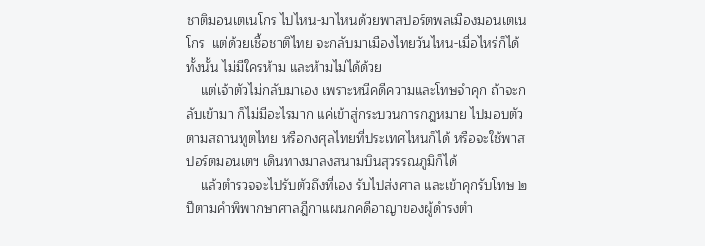ชาติมอนเตเนโกร ไปไหน-มาไหนด้วยพาสปอร์ตพลเมืองมอนเตเนโกร  แต่ด้วยเชื้อชาติไทย จะกลับมาเมืองไทยวันไหน-เมื่อไหร่ก็ได้ทั้งนั้น ไม่มีใครห้าม และห้ามไม่ได้ด้วย
    แต่เจ้าตัวไม่กลับมาเอง เพราะหนีคดีความและโทษจำคุก ถ้าจะกลับเข้ามา ก็ไม่มีอะไรมาก แค่เข้าสู่กระบวนการกฎหมาย ไปมอบตัวตามสถานทูตไทย หรือกงศุลไทยที่ประเทศไหนก็ได้ หรือจะใช้พาสปอร์ตมอนเตฯ เดินทางมาลงสนามบินสุวรรณภูมิก็ได้
    แล้วตำรวจจะไปรับตัวถึงที่เอง รับไปส่งศาล และเข้าคุกรับโทษ ๒ ปีตามคำพิพากษาศาลฎีกาแผนกคดีอาญาของผู้ดำรงตำ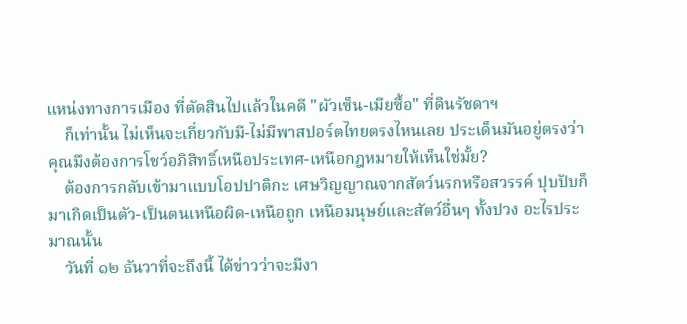แหน่งทางการเมือง ที่ตัดสินไปแล้วในคดี "ผัวเซ็น-เมียซื้อ" ที่ดินรัชดาฯ
    ก็เท่านั้น ไม่เห็นจะเกี่ยวกับมี-ไม่มีพาสปอร์ตไทยตรงไหนเลย ประเด็นมันอยู่ตรงว่า คุณมึงต้องการโชว์อภิสิทธิ์เหนือประเทศ-เหนือกฎหมายให้เห็นใช่มั้ย?
    ต้องการกลับเข้ามาแบบโอปปาติกะ เศษวิญญาณจากสัตว์นรกหรือสวรรค์ ปุบปับก็มาเกิดเป็นตัว-เป็นตนเหนือผิด-เหนือถูก เหนือมนุษย์และสัตว์อื่นๆ ทั้งปวง อะไรประมาณนั้น
    วันที่ ๑๒ ธันวาที่จะถึงนี้ ได้ข่าวว่าจะมีงา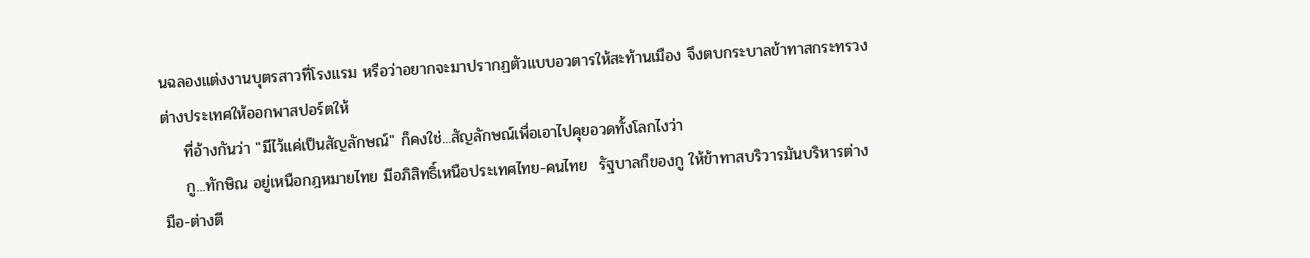นฉลองแต่งงานบุตรสาวที่โรงแรม หรือว่าอยากจะมาปรากฏตัวแบบอวตารให้สะท้านเมือง จึงตบกระบาลข้าทาสกระทรวงต่างประเทศให้ออกพาสปอร์ตให้
    ที่อ้างกันว่า "มีไว้แค่เป็นสัญลักษณ์" ก็คงใช่...สัญลักษณ์เพื่อเอาไปคุยอวดทั้งโลกไงว่า
    กู...ทักษิณ อยู่เหนือกฎหมายไทย มีอภิสิทธิ์เหนือประเทศไทย-คนไทย  รัฐบาลก็ของกู ให้ข้าทาสบริวารมันบริหารต่างมือ-ต่างตี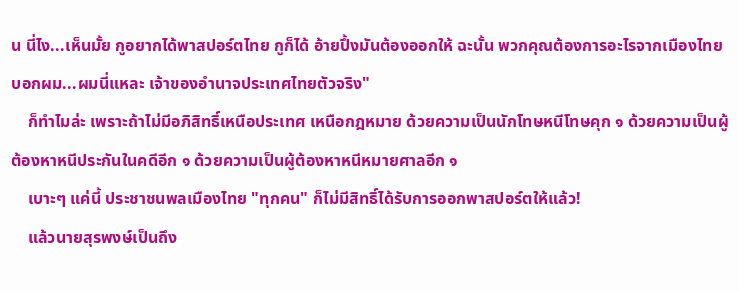น นี่ไง...เห็นมั้ย กูอยากได้พาสปอร์ตไทย กูก็ได้ อ้ายปึ้งมันต้องออกให้ ฉะนั้น พวกคุณต้องการอะไรจากเมืองไทย บอกผม...ผมนี่แหละ เจ้าของอำนาจประเทศไทยตัวจริง"
    ก็ทำไมล่ะ เพราะถ้าไม่มีอภิสิทธิ์เหนือประเทศ เหนือกฎหมาย ด้วยความเป็นนักโทษหนีโทษคุก ๑ ด้วยความเป็นผู้ต้องหาหนีประกันในคดีอีก ๑ ด้วยความเป็นผู้ต้องหาหนีหมายศาลอีก ๑
    เบาะๆ แค่นี้ ประชาชนพลเมืองไทย "ทุกคน" ก็ไม่มีสิทธิ์ได้รับการออกพาสปอร์ตให้แล้ว!
    แล้วนายสุรพงษ์เป็นถึง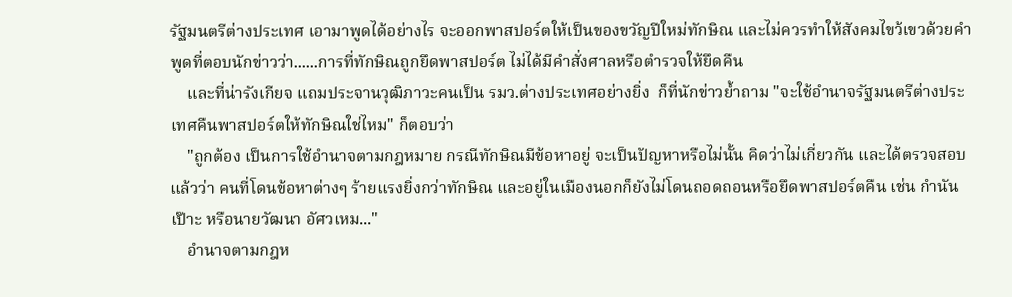รัฐมนตรีต่างประเทศ เอามาพูดได้อย่างไร จะออกพาสปอร์ตให้เป็นของขวัญปีใหม่ทักษิณ และไม่ควรทำให้สังคมไขว้เขวด้วยคำพูดที่ตอบนักข่าวว่า......การที่ทักษิณถูกยึดพาสปอร์ต ไม่ได้มีคำสั่งศาลหรือตำรวจให้ยึดคืน
    และที่น่ารังเกียจ แถมประจานวุฒิภาวะคนเป็น รมว.ต่างประเทศอย่างยิ่ง  ก็ที่นักข่าวย้ำถาม "จะใช้อำนาจรัฐมนตรีต่างประเทศคืนพาสปอร์ตให้ทักษิณใช่ไหม" ก็ตอบว่า
    "ถูกต้อง เป็นการใช้อำนาจตามกฎหมาย กรณีทักษิณมีข้อหาอยู่ จะเป็นปัญหาหรือไม่นั้น คิดว่าไม่เกี่ยวกัน และได้ตรวจสอบแล้วว่า คนที่โดนข้อหาต่างๆ ร้ายแรงยิ่งกว่าทักษิณ และอยู่ในเมืองนอกก็ยังไม่โดนถอดถอนหรือยึดพาสปอร์ตคืน เช่น กำนันเป๊าะ หรือนายวัฒนา อัศวเหม..."
    อำนาจตามกฎห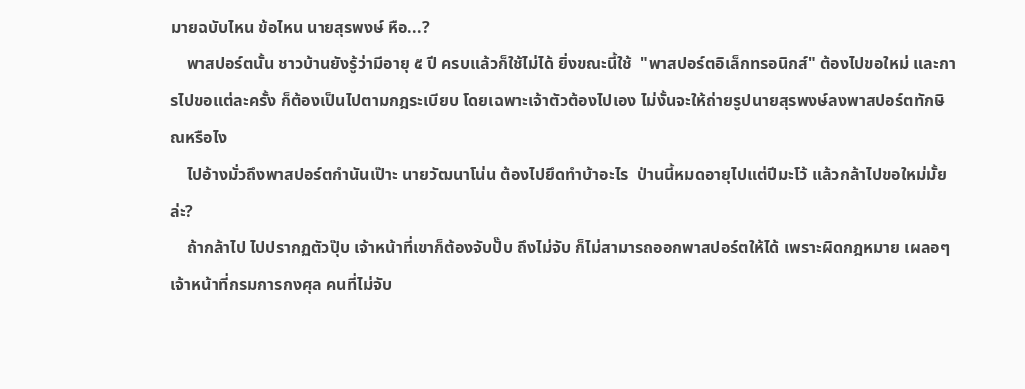มายฉบับไหน ข้อไหน นายสุรพงษ์ หือ...?
    พาสปอร์ตนั้น ชาวบ้านยังรู้ว่ามีอายุ ๕ ปี ครบแล้วก็ใช้ไม่ได้ ยิ่งขณะนี้ใช้  "พาสปอร์ตอิเล็กทรอนิกส์" ต้องไปขอใหม่ และการไปขอแต่ละครั้ง ก็ต้องเป็นไปตามกฎระเบียบ โดยเฉพาะเจ้าตัวต้องไปเอง ไม่งั้นจะให้ถ่ายรูปนายสุรพงษ์ลงพาสปอร์ตทักษิณหรือไง
    ไปอ้างมั่วถึงพาสปอร์ตกำนันเป๊าะ นายวัฒนาโน่น ต้องไปยึดทำบ้าอะไร  ป่านนี้หมดอายุไปแต่ปีมะโว้ แล้วกล้าไปขอใหม่มั้ยล่ะ?
    ถ้ากล้าไป ไปปรากฏตัวปุ๊บ เจ้าหน้าที่เขาก็ต้องจับปั๊บ ถึงไม่จับ ก็ไม่สามารถออกพาสปอร์ตให้ได้ เพราะผิดกฎหมาย เผลอๆ เจ้าหน้าที่กรมการกงศุล คนที่ไม่จับ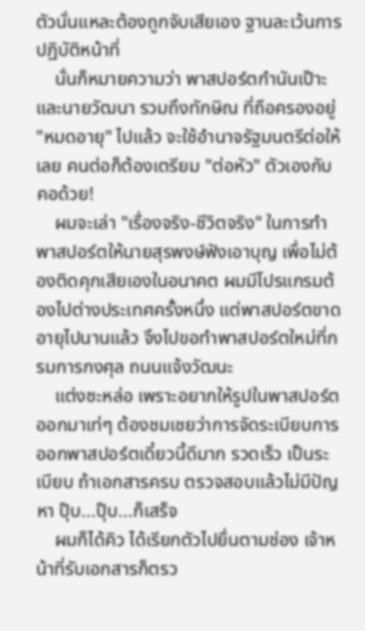ตัวนั่นแหละต้องถูกจับเสียเอง ฐานละเว้นการปฏิบัติหน้าที่
    นั่นก็หมายความว่า พาสปอร์ตกำนันเป๊าะ และนายวัฒนา รวมถึงทักษิณ ที่ถือครองอยู่ "หมดอายุ" ไปแล้ว จะใช้อำนาจรัฐมนตรีต่อให้เลย คนต่อก็ต้องเตรียม "ต่อหัว" ตัวเองกับคอด้วย!
    ผมจะเล่า "เรื่องจริง-ชีวิตจริง" ในการทำพาสปอร์ตให้นายสุรพงษ์ฟังเอาบุญ เพื่อไม่ต้องติดคุกเสียเองในอนาคต ผมมีโปรแกรมต้องไปต่างประเทศครั้งหนึ่ง แต่พาสปอร์ตขาดอายุไปนานแล้ว จึงไปขอทำพาสปอร์ตใหม่ที่กรมการกงศุล ถนนแจ้งวัฒนะ
    แต่งซะหล่อ เพราะอยากให้รูปในพาสปอร์ตออกมาเท่ๆ ต้องชมเชยว่าการจัดระเบียบการออกพาสปอร์ตเดี๋ยวนี้ดีมาก รวดเร็ว เป็นระเบียบ ถ้าเอกสารครบ ตรวจสอบแล้วไม่มีปัญหา ปุ๊บ...ปุ๊บ...ก็เสร็จ
    ผมก็ได้คิว ได้เรียกตัวไปยื่นตามช่อง เจ้าหน้าที่รับเอกสารก็ตรว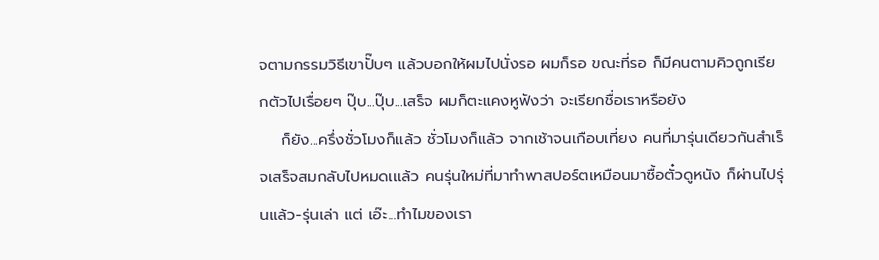จตามกรรมวิธีเขาปั๊บๆ แล้วบอกให้ผมไปนั่งรอ ผมก็รอ ขณะที่รอ ก็มีคนตามคิวถูกเรียกตัวไปเรื่อยๆ ปุ๊บ...ปุ๊บ...เสร็จ ผมก็ตะแคงหูฟังว่า จะเรียกชื่อเราหรือยัง
    ก็ยัง...ครึ่งชั่วโมงก็แล้ว ชั่วโมงก็แล้ว จากเช้าจนเกือบเที่ยง คนที่มารุ่นเดียวกันสำเร็จเสร็จสมกลับไปหมดเแล้ว คนรุ่นใหม่ที่มาทำพาสปอร์ตเหมือนมาซื้อตั๋วดูหนัง ก็ผ่านไปรุ่นแล้ว-รุ่นเล่า แต่ เอ๊ะ...ทำไมของเรา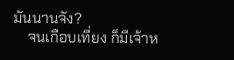มันนานจัง?
    จนเกือบเที่ยง ก็มีเจ้าห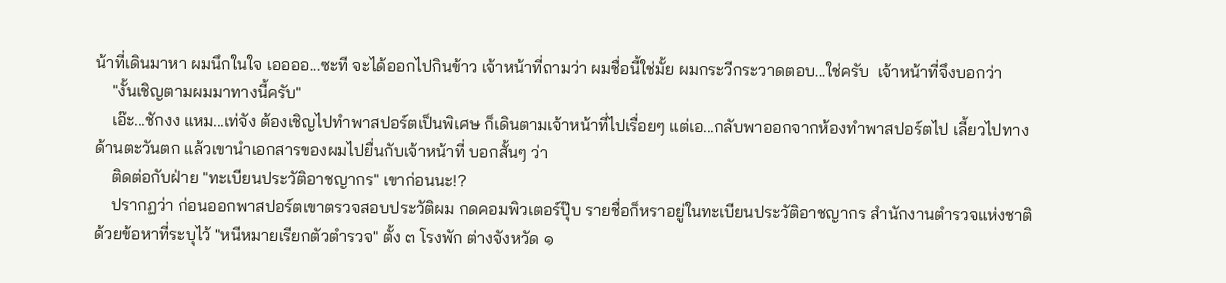น้าที่เดินมาหา ผมนึกในใจ เออออ...ซะที จะได้ออกไปกินข้าว เจ้าหน้าที่ถามว่า ผมชื่อนี้ใช่มั้ย ผมกระวีกระวาดตอบ...ใช่ครับ  เจ้าหน้าที่จึงบอกว่า
    "งั้นเชิญตามผมมาทางนี้ครับ"
    เอ๊ะ...ชักงง แหม...เท่จัง ต้องเชิญไปทำพาสปอร์ตเป็นพิเศษ ก็เดินตามเจ้าหน้าที่ไปเรื่อยๆ แต่เอ...กลับพาออกจากห้องทำพาสปอร์ตไป เลี้ยวไปทางด้านตะวันตก แล้วเขานำเอกสารของผมไปยื่นกับเจ้าหน้าที่ บอกสั้นๆ ว่า
    ติดต่อกับฝ่าย "ทะเบียนประวัติอาชญากร" เขาก่อนนะ!?
    ปรากฏว่า ก่อนออกพาสปอร์ตเขาตรวจสอบประวัติผม กดคอมพิวเตอร์ปุ๊บ รายชื่อก็หราอยู่ในทะเบียนประวัติอาชญากร สำนักงานตำรวจแห่งชาติ ด้วยข้อหาที่ระบุไว้ "หนีหมายเรียกตัวตำรวจ" ตั้ง ๓ โรงพัก ต่างจังหวัด ๑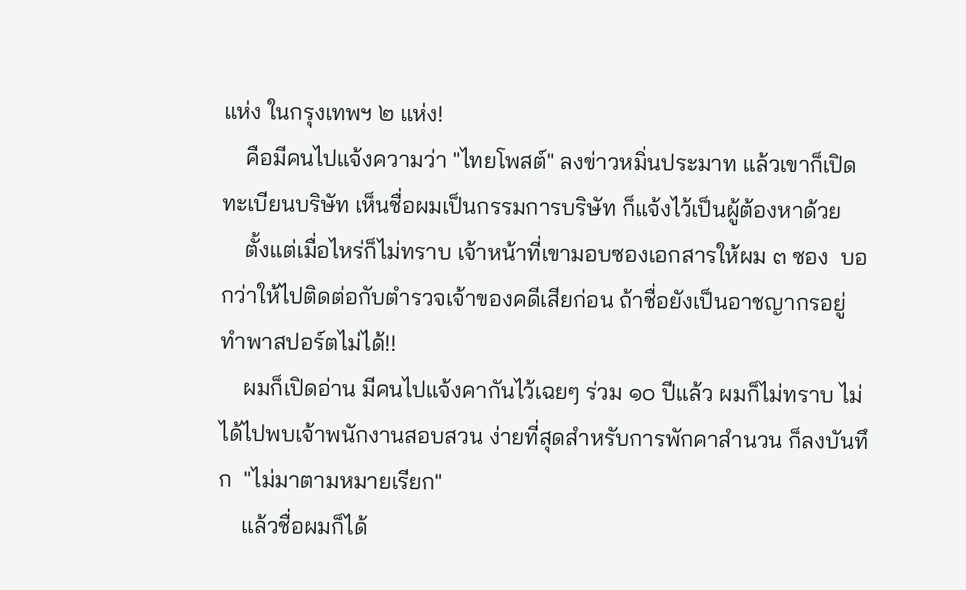แห่ง ในกรุงเทพฯ ๒ แห่ง!
    คือมีคนไปแจ้งความว่า "ไทยโพสต์" ลงข่าวหมิ่นประมาท แล้วเขาก็เปิดทะเบียนบริษัท เห็นชื่อผมเป็นกรรมการบริษัท ก็แจ้งไว้เป็นผู้ต้องหาด้วย
    ตั้งแต่เมื่อไหร่ก็ไม่ทราบ เจ้าหน้าที่เขามอบซองเอกสารให้ผม ๓ ซอง  บอกว่าให้ไปติดต่อกับตำรวจเจ้าของคดีเสียก่อน ถ้าชื่อยังเป็นอาชญากรอยู่ ทำพาสปอร์ตไม่ได้!!
    ผมก็เปิดอ่าน มีคนไปแจ้งคากันไว้เฉยๆ ร่วม ๑๐ ปีแล้ว ผมก็ไม่ทราบ ไม่ได้ไปพบเจ้าพนักงานสอบสวน ง่ายที่สุดสำหรับการพักคาสำนวน ก็ลงบันทึก  "ไม่มาตามหมายเรียก"
    แล้วชื่อผมก็ได้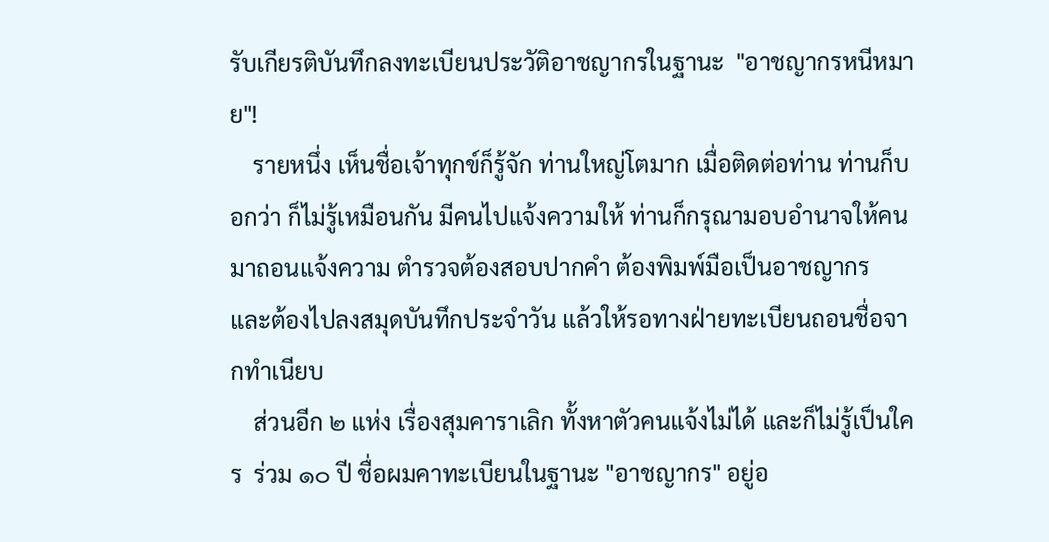รับเกียรติบันทึกลงทะเบียนประวัติอาชญากรในฐานะ  "อาชญากรหนีหมาย"!
    รายหนึ่ง เห็นชื่อเจ้าทุกข์ก็รู้จัก ท่านใหญ่โตมาก เมื่อติดต่อท่าน ท่านก็บอกว่า ก็ไม่รู้เหมือนกัน มีคนไปแจ้งความให้ ท่านก็กรุณามอบอำนาจให้คนมาถอนแจ้งความ ตำรวจต้องสอบปากคำ ต้องพิมพ์มือเป็นอาชญากร และต้องไปลงสมุดบันทึกประจำวัน แล้วให้รอทางฝ่ายทะเบียนถอนชื่อจากทำเนียบ
    ส่วนอีก ๒ แห่ง เรื่องสุมคาราเลิก ทั้งหาตัวคนแจ้งไม่ได้ และก็ไม่รู้เป็นใคร  ร่วม ๑๐ ปี ชื่อผมคาทะเบียนในฐานะ "อาชญากร" อยู่อ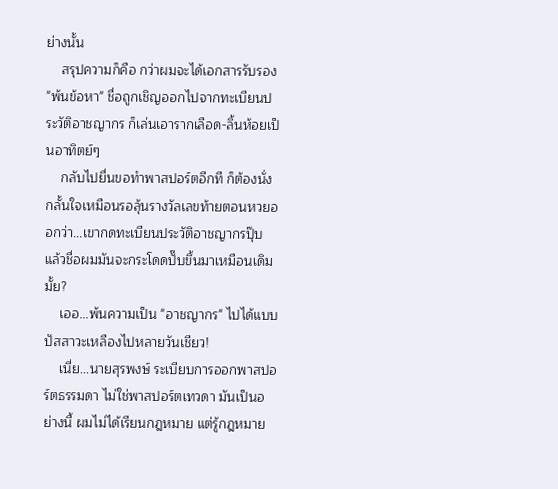ย่างนั้น
    สรุปความก็คือ กว่าผมจะได้เอกสารรับรอง "พ้นข้อหา" ชื่อถูกเชิญออกไปจากทะเบียนประวัติอาชญากร ก็เล่นเอารากเลือด-ลิ้นห้อยเป็นอาทิตย์ๆ
    กลับไปยื่นขอทำพาสปอร์ตอีกที ก็ต้องนั่งกลั้นใจเหมือนรอลุ้นรางวัลเลขท้ายตอนหวยออกว่า...เขากดทะเบียนประวัติอาชญากรปุ๊บ แล้วชื่อผมมันจะกระโดดปั๊บขึ้นมาเหมือนเดิมมั้ย?
    เออ...พ้นความเป็น "อาชญากร" ไปได้แบบปัสสาวะเหลืองไปหลายวันเชียว!
    เนี่ย...นายสุรพงษ์ ระเบียบการออกพาสปอร์ตธรรมดา ไม่ใช่พาสปอร์ตเทวดา มันเป็นอย่างนี้ ผมไม่ได้เรียนกฎหมาย แต่รู้กฎหมาย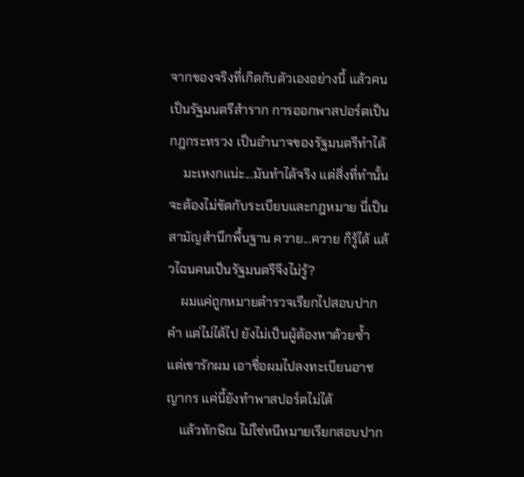จากของจริงที่เกิดกับตัวเองอย่างนี้ แล้วคนเป็นรัฐมนตรีสำราก การออกพาสปอร์ตเป็นกฎกระทรวง เป็นอำนาจของรัฐมนตรีทำได้
    มะเหงกแน่ะ...มันทำได้จริง แต่สิ่งที่ทำนั้น จะต้องไม่ขัดกับระเบียบและกฎหมาย นี่เป็นสามัญสำนึกพื้นฐาน ควาย...ควาย ก็รู้ได้ แล้วไฉนคนเป็นรัฐมนตรีจึงไม่รู้?
    ผมแค่ถูกหมายตำรวจเรียกไปสอบปากคำ แต่ไม่ได้ไป ยังไม่เป็นผู้ต้องหาด้วยซ้ำ แต่เขารักผม เอาชื่อผมไปลงทะเบียนอาชญากร แค่นี้ยังทำพาสปอร์ตไม่ได้
    แล้วทักษิณ ไม่ใช่หนีหมายเรียกสอบปาก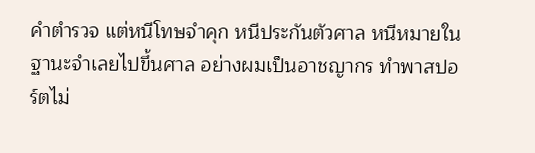คำตำรวจ แต่หนีโทษจำคุก หนีประกันตัวศาล หนีหมายในฐานะจำเลยไปขึ้นศาล อย่างผมเป็นอาชญากร ทำพาสปอร์ตไม่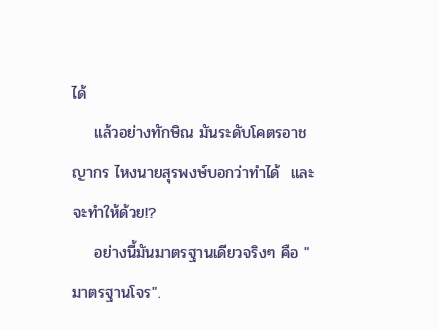ได้
    แล้วอย่างทักษิณ มันระดับโคตรอาชญากร ไหงนายสุรพงษ์บอกว่าทำได้  และจะทำให้ด้วย!?
    อย่างนี้มันมาตรฐานเดียวจริงๆ คือ "มาตรฐานโจร".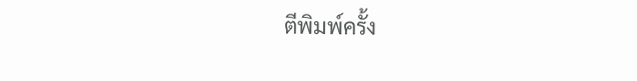ตีพิมพ์ครั้ง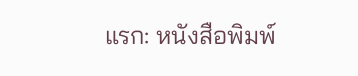แรก: หนังสือพิมพ์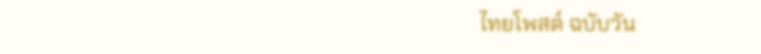ไทยโพสต์ ฉบับวัน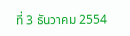ที่ 3 ธันวาคม 2554